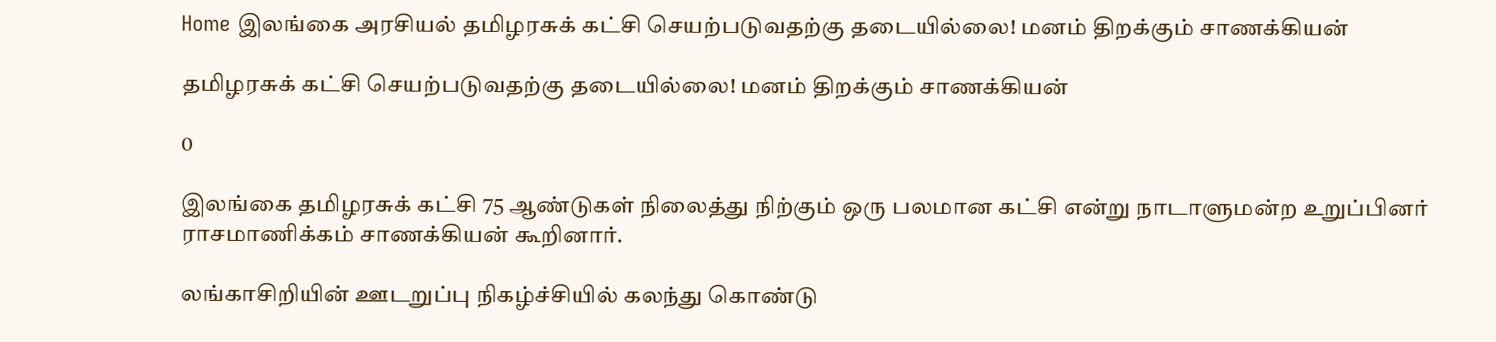Home இலங்கை அரசியல் தமிழரசுக் கட்சி செயற்படுவதற்கு தடையில்லை! மனம் திறக்கும் சாணக்கியன்

தமிழரசுக் கட்சி செயற்படுவதற்கு தடையில்லை! மனம் திறக்கும் சாணக்கியன்

0

இலங்கை தமிழரசுக் கட்சி 75 ஆண்டுகள் நிலைத்து நிற்கும் ஒரு பலமான கட்சி என்று நாடாளுமன்ற உறுப்பினர் ராசமாணிக்கம் சாணக்கியன் கூறினார்.

லங்காசிறியின் ஊடறுப்பு நிகழ்ச்சியில் கலந்து கொண்டு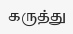கருத்து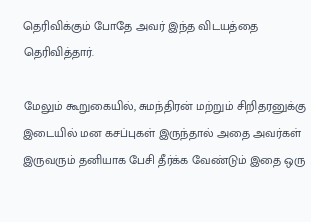தெரிவிக்கும் போதே அவர் இந்த விடயத்தை தெரிவித்தார்.

மேலும் கூறுகையில், சுமந்திரன் மற்றும் சிறிதரனுக்கு இடையில் மன கசப்புகள் இருந்தால் அதை அவர்கள் இருவரும் தனியாக பேசி தீர்க்க வேண்டும் இதை ஒரு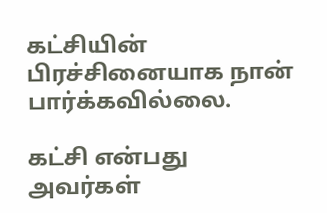கட்சியின் பிரச்சினையாக நான் பார்க்கவில்லை.

கட்சி என்பது அவர்கள்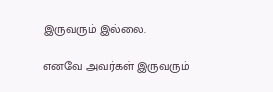இருவரும் இல்லை.

எனவே அவர்கள் இருவரும்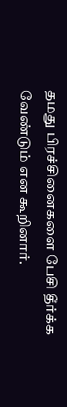தமது பிரச்சினைகளை பேசி தீர்க்க வேண்டும் என கூறினார்.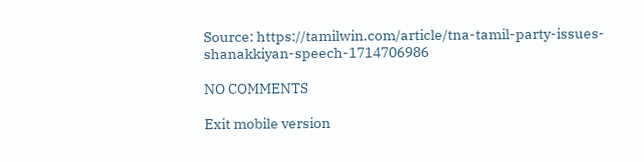Source: https://tamilwin.com/article/tna-tamil-party-issues-shanakkiyan-speech-1714706986

NO COMMENTS

Exit mobile version